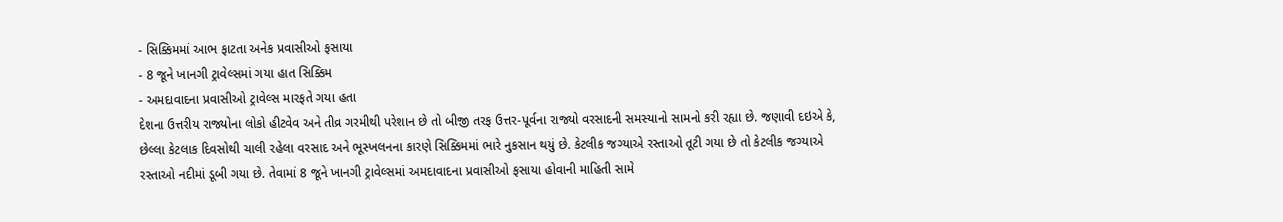- સિક્કિમમાં આભ ફાટતા અનેક પ્રવાસીઓ ફસાયા
- 8 જૂને ખાનગી ટ્રાવેલ્સમાં ગયા હાત સિક્કિમ
- અમદાવાદના પ્રવાસીઓ ટ્રાવેલ્સ મારફતે ગયા હતા
દેશના ઉત્તરીય રાજ્યોના લોકો હીટવેવ અને તીવ્ર ગરમીથી પરેશાન છે તો બીજી તરફ ઉત્તર-પૂર્વના રાજ્યો વરસાદની સમસ્યાનો સામનો કરી રહ્યા છે. જણાવી દઇએ કે, છેલ્લા કેટલાક દિવસોથી ચાલી રહેલા વરસાદ અને ભૂસ્ખલનના કારણે સિક્કિમમાં ભારે નુકસાન થયું છે. કેટલીક જગ્યાએ રસ્તાઓ તૂટી ગયા છે તો કેટલીક જગ્યાએ રસ્તાઓ નદીમાં ડૂબી ગયા છે. તેવામાં 8 જૂને ખાનગી ટ્રાવેલ્સમાં અમદાવાદના પ્રવાસીઓ ફસાયા હોવાની માહિતી સામે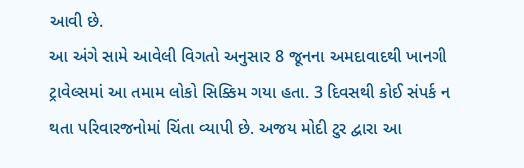આવી છે.
આ અંગે સામે આવેલી વિગતો અનુસાર 8 જૂનના અમદાવાદથી ખાનગી ટ્રાવેલ્સમાં આ તમામ લોકો સિક્કિમ ગયા હતા. 3 દિવસથી કોઈ સંપર્ક ન થતા પરિવારજનોમાં ચિંતા વ્યાપી છે. અજય મોદી ટુર દ્વારા આ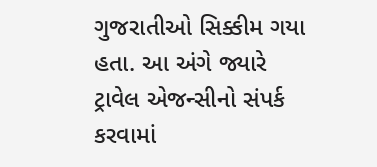ગુજરાતીઓ સિક્કીમ ગયા હતા. આ અંગે જ્યારે ટ્રાવેલ એજન્સીનો સંપર્ક કરવામાં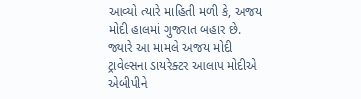આવ્યો ત્યારે માહિતી મળી કે, અજય મોદી હાલમાં ગુજરાત બહાર છે.
જ્યારે આ મામલે અજય મોદી ટ્રાવેલ્સના ડાયરેક્ટર આલાપ મોદીએ એબીપીને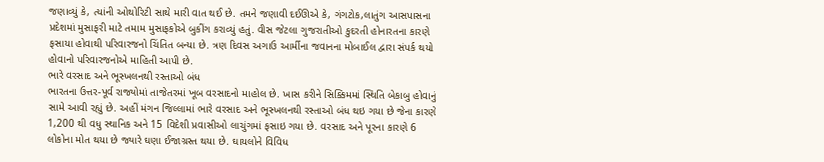જણાવ્યું કે, ત્યાંની ઓથોરિટી સાથે મારી વાત થઈ છે. તમને જણાવી દઈઊએ કે, ગંગટોક,લાતુંગ આસપાસના પ્રદેશમાં મુસાફરી માટે તમામ મુસાફકોએ બુકીંગ કરાવ્યું હતું. વીસ જેટલા ગુજરાતીઓ કુદરતી હોનારતના કારણે ફસાયા હોવાથી પરિવારજનો ચિંતિત બન્યા છે. ત્રણ દિવસ અગાઉ આર્મીના જવાનના મોબાઈલ દ્વારા સંપર્ક થયો હોવાનો પરિવારજનોએ માહિતી આપી છે.
ભારે વરસાદ અને ભૂસ્ખલનથી રસ્તાઓ બંધ
ભારતના ઉત્તર-પૂર્વ રાજ્યોમાં તાજેતરમાં ખૂબ વરસાદનો માહોલ છે. ખાસ કરીને સિક્કિમમાં સ્થિતિ બેકાબુ હોવાનું સામે આવી રહ્યું છે. અહીં મંગન જિલ્લામાં ભારે વરસાદ અને ભૂસ્ખલનથી રસ્તાઓ બંધ થઇ ગયા છે જેના કારણે 1,200 થી વધુ સ્થાનિક અને 15 વિદેશી પ્રવાસીઓ લાચુંગમાં ફસાઇ ગયા છે. વરસાદ અને પૂરના કારણે 6 લોકોના મોત થયા છે જ્યારે ઘણા ઈજાગ્રસ્ત થયા છે. ઘાયલોને વિવિધ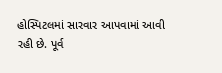હોસ્પિટલમાં સારવાર આપવામાં આવી રહી છે. પૂર્વ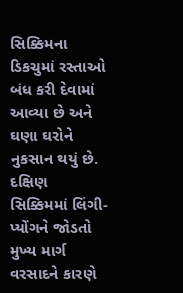સિક્કિમના ડિકચુમાં રસ્તાઓ બંધ કરી દેવામાં આવ્યા છે અને ઘણા ઘરોને નુકસાન થયું છે. દક્ષિણ સિક્કિમમાં લિંગી-પ્યોંગને જોડતો મુખ્ય માર્ગ વરસાદને કારણે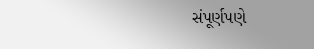સંપૂર્ણપણે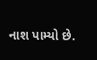નાશ પામ્યો છે.